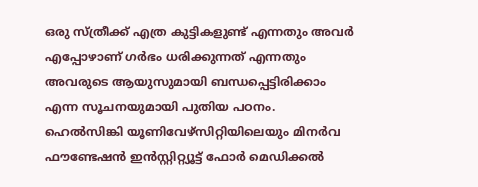ഒരു സ്ത്രീക്ക് എത്ര കുട്ടികളുണ്ട് എന്നതും അവർ എപ്പോഴാണ് ഗർഭം ധരിക്കുന്നത് എന്നതും അവരുടെ ആയുസുമായി ബന്ധപ്പെട്ടിരിക്കാം എന്ന സൂചനയുമായി പുതിയ പഠനം. ഹെൽസിങ്കി യൂണിവേഴ്‌സിറ്റിയിലെയും മിനർവ ഫൗണ്ടേഷൻ ഇൻസ്റ്റിറ്റ്യൂട്ട് ഫോർ മെഡിക്കൽ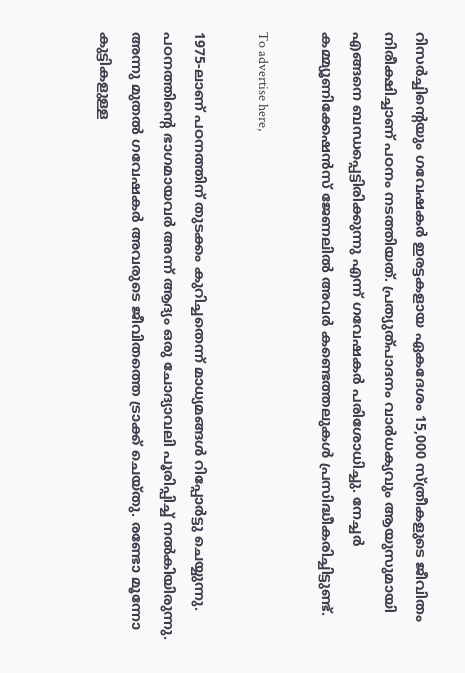റിസർച്ചിന്റെയും ഗവേഷകർ ഇരട്ടകളായ ഏകദേശം 15,000 സ്ത്രീകളുടെ ജീവിതം നിരീക്ഷിച്ചാണ് പഠനം നടത്തിയത്. പ്രത്യുത്പാദനം വാർധക്യവും ആയുസുമായി എങ്ങനെ ബന്ധപ്പെട്ടിരിക്കുന്നു എന്ന് ഗവേഷകർ പരിശോധിച്ചു. നേച്ചർ കമ്മ്യൂണിക്കേഷൻസ് ജേണലിൽ അവർ കണ്ടെത്തലുകൾ പ്രസിദ്ധീകരിച്ചിട്ടുണ്ട്.

To advertise here,

1975-ലാണ് പഠനത്തിന് തുടക്കം കുറിച്ചതെന്ന് മാധ്യമങ്ങൾ റിപ്പോർട്ടു ചെയ്യുന്നു. പഠനത്തിന്റെ ഭാഗമായവർ അന്ന് ആദ്യം ഒരു ചോദ്യാവലി പൂരിപ്പിച്ച് നൽകിയിരുന്നു. അന്നു മുതൽ ഗവേഷകർ അവരുടെ ജീവിതത്തെ ട്രാക്ക് ചെയ്തു. രണ്ടോ മൂന്നോ കുട്ടികളുള്ള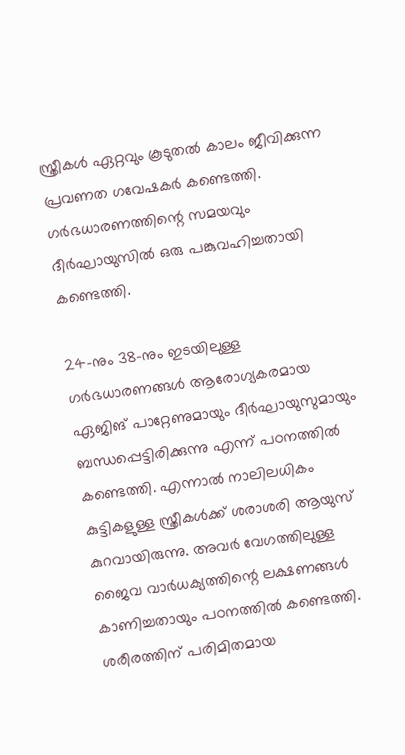സ്ത്രീകൾ ഏറ്റവും കൂടുതൽ കാലം ജീവിക്കുന്ന പ്രവണത ഗവേഷകർ കണ്ടെത്തി. ഗർഭധാരണത്തിന്റെ സമയവും ദീർഘായുസിൽ ഒരു പങ്കുവഹിച്ചതായി കണ്ടെത്തി.

24-നും 38-നും ഇടയിലുള്ള ഗർഭധാരണങ്ങൾ ആരോഗ്യകരമായ ഏജിങ് പാറ്റേണുമായും ദീർഘായുസുമായും ബന്ധപ്പെട്ടിരിക്കുന്നു എന്ന് പഠനത്തിൽ കണ്ടെത്തി. എന്നാൽ നാലിലധികം കുട്ടികളുള്ള സ്ത്രീകൾക്ക് ശരാശരി ആയുസ് കുറവായിരുന്നു. അവർ വേഗത്തിലുള്ള ജൈവ വാർധക്യത്തിന്റെ ലക്ഷണങ്ങൾ കാണിച്ചതായും പഠനത്തിൽ കണ്ടെത്തി. ശരീരത്തിന് പരിമിതമായ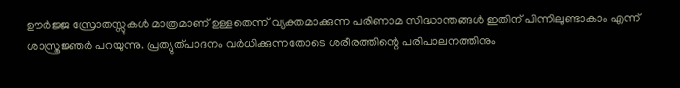ഊർജ്ജ സ്രോതസ്സുകൾ മാത്രമാണ് ഉള്ളതെന്ന് വ്യക്തമാക്കുന്ന പരിണാമ സിദ്ധാന്തങ്ങൾ ഇതിന് പിന്നിലുണ്ടാകാം എന്ന് ശാസ്ത്രജ്ഞർ പറയുന്നു. പ്രത്യുത്പാദനം വർധിക്കുന്നതോടെ ശരീരത്തിന്റെ പരിപാലനത്തിനും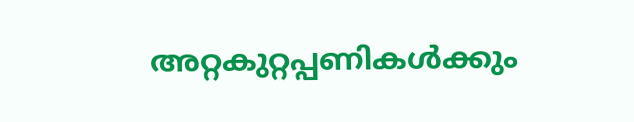അറ്റകുറ്റപ്പണികൾക്കും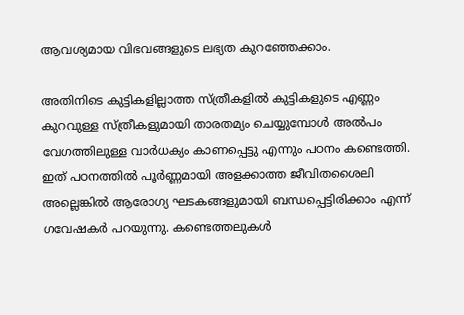ആവശ്യമായ വിഭവങ്ങളുടെ ലഭ്യത കുറഞ്ഞേക്കാം.

അതിനിടെ കുട്ടികളില്ലാത്ത സ്ത്രീകളിൽ കുട്ടികളുടെ എണ്ണം കുറവുള്ള സ്ത്രീകളുമായി താരതമ്യം ചെയ്യുമ്പോൾ അൽപം വേഗത്തിലുള്ള വാർധക്യം കാണപ്പെട്ടു എന്നും പഠനം കണ്ടെത്തി. ഇത് പഠനത്തിൽ പൂർണ്ണമായി അളക്കാത്ത ജീവിതശൈലി അല്ലെങ്കിൽ ആരോഗ്യ ഘടകങ്ങളുമായി ബന്ധപ്പെട്ടിരിക്കാം എന്ന് ഗവേഷകർ പറയുന്നു. കണ്ടെത്തലുകൾ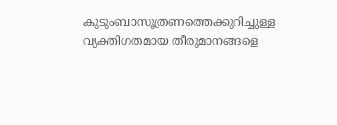കുടുംബാസൂത്രണത്തെക്കുറിച്ചുള്ള വ്യക്തിഗതമായ തീരുമാനങ്ങളെ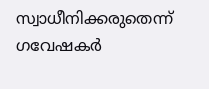സ്വാധീനിക്കരുതെന്ന് ഗവേഷകർ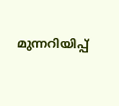മുന്നറിയിപ്പ്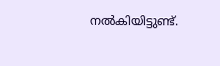നൽകിയിട്ടുണ്ട്.